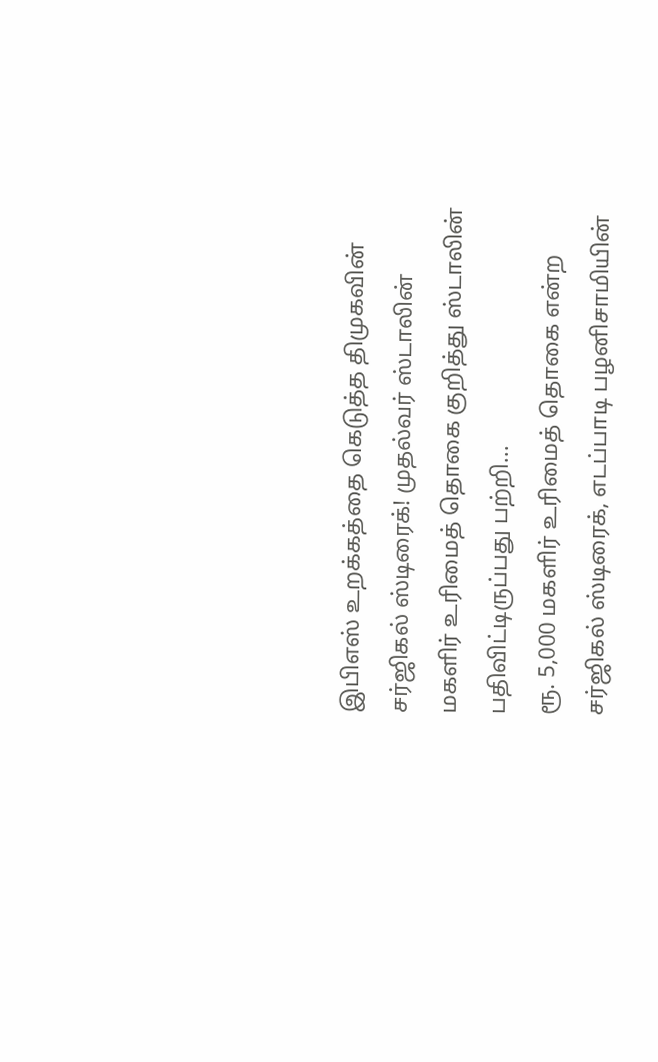இபிஎஸ் உறக்கத்தை கெடுத்த திமுகவின் சர்ஜிகல் ஸ்டிரைக்! முதல்வர் ஸ்டாலின்
மகளிர் உரிமைத் தொகை குறித்து ஸ்டாலின் பதிவிட்டிருப்பது பற்றி...
ரூ. 5,000 மகளிர் உரிமைத் தொகை என்ற சர்ஜிகல் ஸ்டிரைக், எடப்பாடி பழனிசாமியின்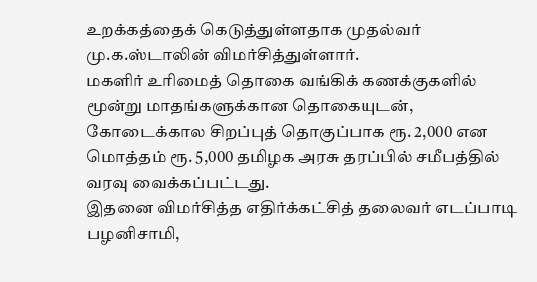உறக்கத்தைக் கெடுத்துள்ளதாக முதல்வர் மு.க.ஸ்டாலின் விமர்சித்துள்ளார்.
மகளிர் உரிமைத் தொகை வங்கிக் கணக்குகளில் மூன்று மாதங்களுக்கான தொகையுடன், கோடைக்கால சிறப்புத் தொகுப்பாக ரூ. 2,000 என மொத்தம் ரூ. 5,000 தமிழக அரசு தரப்பில் சமீபத்தில் வரவு வைக்கப்பட்டது.
இதனை விமர்சித்த எதிர்க்கட்சித் தலைவர் எடப்பாடி பழனிசாமி,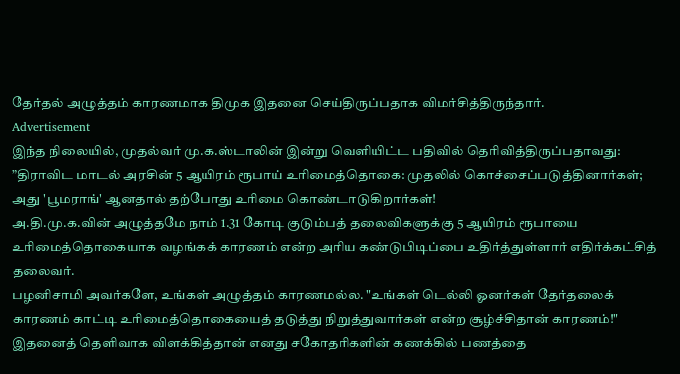தேர்தல் அழுத்தம் காரணமாக திமுக இதனை செய்திருப்பதாக விமர்சித்திருந்தார்.
Advertisement
இந்த நிலையில், முதல்வர் மு.க.ஸ்டாலின் இன்று வெளியிட்ட பதிவில் தெரிவித்திருப்பதாவது:
”திராவிட மாடல் அரசின் 5 ஆயிரம் ரூபாய் உரிமைத்தொகை: முதலில் கொச்சைப்படுத்தினார்கள்; அது 'பூமராங்' ஆனதால் தற்போது உரிமை கொண்டாடுகிறார்கள்!
அ.தி.மு.க.வின் அழுத்தமே நாம் 1.31 கோடி குடும்பத் தலைவிகளுக்கு 5 ஆயிரம் ரூபாயை உரிமைத்தொகையாக வழங்கக் காரணம் என்ற அரிய கண்டுபிடிப்பை உதிர்த்துள்ளார் எதிர்க்கட்சித் தலைவர்.
பழனிசாமி அவர்களே, உங்கள் அழுத்தம் காரணமல்ல. "உங்கள் டெல்லி ஓனர்கள் தேர்தலைக் காரணம் காட்டி உரிமைத்தொகையைத் தடுத்து நிறுத்துவார்கள் என்ற சூழ்ச்சிதான் காரணம்!" இதனைத் தெளிவாக விளக்கித்தான் எனது சகோதரிகளின் கணக்கில் பணத்தை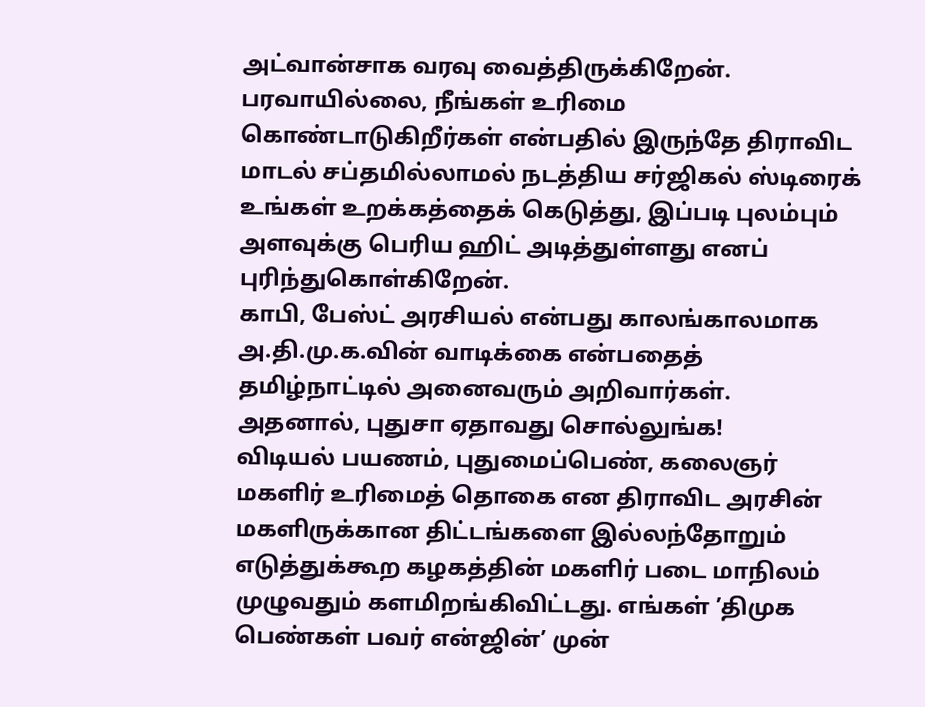அட்வான்சாக வரவு வைத்திருக்கிறேன்.
பரவாயில்லை, நீங்கள் உரிமை கொண்டாடுகிறீர்கள் என்பதில் இருந்தே திராவிட மாடல் சப்தமில்லாமல் நடத்திய சர்ஜிகல் ஸ்டிரைக் உங்கள் உறக்கத்தைக் கெடுத்து, இப்படி புலம்பும் அளவுக்கு பெரிய ஹிட் அடித்துள்ளது எனப் புரிந்துகொள்கிறேன்.
காபி, பேஸ்ட் அரசியல் என்பது காலங்காலமாக அ.தி.மு.க.வின் வாடிக்கை என்பதைத் தமிழ்நாட்டில் அனைவரும் அறிவார்கள். அதனால், புதுசா ஏதாவது சொல்லுங்க!
விடியல் பயணம், புதுமைப்பெண், கலைஞர் மகளிர் உரிமைத் தொகை என திராவிட அரசின் மகளிருக்கான திட்டங்களை இல்லந்தோறும் எடுத்துக்கூற கழகத்தின் மகளிர் படை மாநிலம் முழுவதும் களமிறங்கிவிட்டது. எங்கள் ’திமுக பெண்கள் பவர் என்ஜின்’ முன்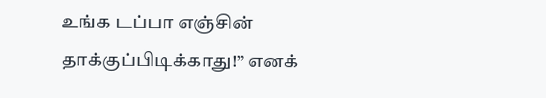உங்க டப்பா எஞ்சின் தாக்குப்பிடிக்காது!” எனக்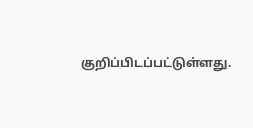குறிப்பிடப்பட்டுள்ளது.